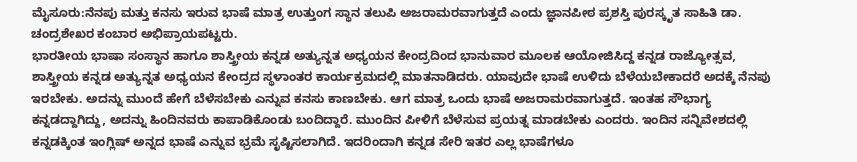ಮೈಸೂರು:ನೆನಪು ಮತ್ತು ಕನಸು ಇರುವ ಭಾಷೆ ಮಾತ್ರ ಉತ್ತುಂಗ ಸ್ಥಾನ ತಲುಪಿ ಅಜರಾಮರವಾಗುತ್ತದೆ ಎಂದು ಜ್ಞಾನಪೀಠ ಪ್ರಶಸ್ತಿ ಪುರಸ್ಕೃತ ಸಾಹಿತಿ ಡಾ. ಚಂದ್ರಶೇಖರ ಕಂಬಾರ ಅಭಿಪ್ರಾಯಪಟ್ಟರು.
ಭಾರತೀಯ ಭಾಷಾ ಸಂಸ್ಥಾನ ಹಾಗೂ ಶಾಸ್ತ್ರೀಯ ಕನ್ನಡ ಅತ್ಯುನ್ನತ ಅಧ್ಯಯನ ಕೇಂದ್ರದಿಂದ ಭಾನುವಾರ ಮೂಲಕ ಆಯೋಜಿಸಿದ್ದ ಕನ್ನಡ ರಾಜ್ಯೋತ್ಸವ, ಶಾಸ್ತ್ರೀಯ ಕನ್ನಡ ಅತ್ಯುನ್ನತ ಅಧ್ಯಯನ ಕೇಂದ್ರದ ಸ್ಥಳಾಂತರ ಕಾರ್ಯಕ್ರಮದಲ್ಲಿ ಮಾತನಾಡಿದರು. ಯಾವುದೇ ಭಾಷೆ ಉಳಿದು ಬೆಳೆಯಬೇಕಾದರೆ ಅದಕ್ಕೆ ನೆನಪು ಇರಬೇಕು. ಅದನ್ನು ಮುಂದೆ ಹೇಗೆ ಬೆಳೆಸಬೇಕು ಎನ್ನುವ ಕನಸು ಕಾಣಬೇಕು. ಆಗ ಮಾತ್ರ ಒಂದು ಭಾಷೆ ಅಜರಾಮರವಾಗುತ್ತದೆ. ಇಂತಹ ಸೌಭಾಗ್ಯ ಕನ್ನಡದ್ದಾಗಿದ್ದು, ಅದನ್ನು ಹಿಂದಿನವರು ಕಾಪಾಡಿಕೊಂಡು ಬಂದಿದ್ದಾರೆ. ಮುಂದಿನ ಪೀಳಿಗೆ ಬೆಳೆಸುವ ಪ್ರಯತ್ನ ಮಾಡಬೇಕು ಎಂದರು. ಇಂದಿನ ಸನ್ನಿವೇಶದಲ್ಲಿ ಕನ್ನಡಕ್ಕಿಂತ ಇಂಗ್ಲಿಷ್ ಅನ್ನದ ಭಾಷೆ ಎನ್ನುವ ಭ್ರಮೆ ಸೃಷ್ಟಿಸಲಾಗಿದೆ. ಇದರಿಂದಾಗಿ ಕನ್ನಡ ಸೇರಿ ಇತರ ಎಲ್ಲ ಭಾಷೆಗಳೂ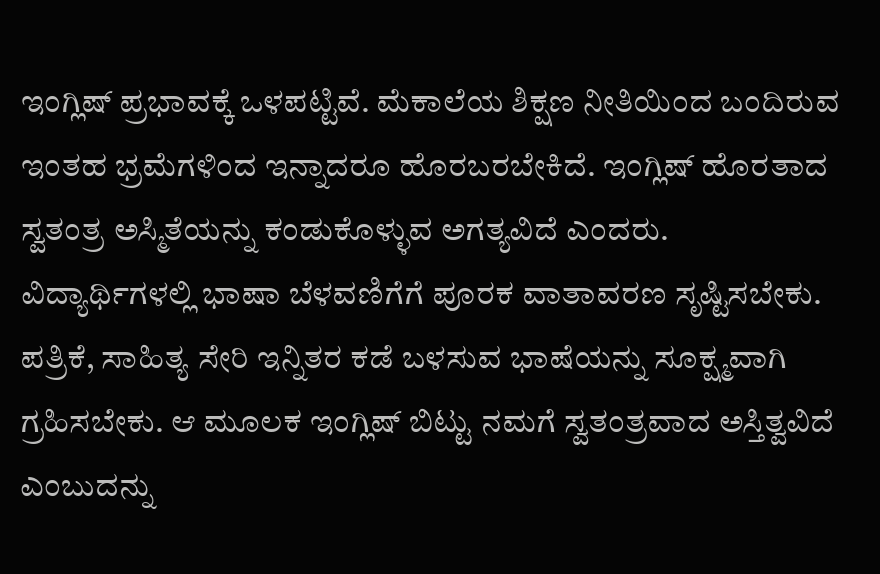ಇಂಗ್ಲಿಷ್ ಪ್ರಭಾವಕ್ಕೆ ಒಳಪಟ್ಟಿವೆ. ಮೆಕಾಲೆಯ ಶಿಕ್ಷಣ ನೀತಿಯಿಂದ ಬಂದಿರುವ ಇಂತಹ ಭ್ರಮೆಗಳಿಂದ ಇನ್ನಾದರೂ ಹೊರಬರಬೇಕಿದೆ. ಇಂಗ್ಲಿಷ್ ಹೊರತಾದ ಸ್ವತಂತ್ರ ಅಸ್ಮಿತೆಯನ್ನು ಕಂಡುಕೊಳ್ಳುವ ಅಗತ್ಯವಿದೆ ಎಂದರು.
ವಿದ್ಯಾರ್ಥಿಗಳಲ್ಲಿ ಭಾಷಾ ಬೆಳವಣಿಗೆಗೆ ಪೂರಕ ವಾತಾವರಣ ಸೃಷ್ಟಿಸಬೇಕು. ಪತ್ರಿಕೆ, ಸಾಹಿತ್ಯ ಸೇರಿ ಇನ್ನಿತರ ಕಡೆ ಬಳಸುವ ಭಾಷೆಯನ್ನು ಸೂಕ್ಷ್ಮವಾಗಿ ಗ್ರಹಿಸಬೇಕು. ಆ ಮೂಲಕ ಇಂಗ್ಲಿಷ್ ಬಿಟ್ಟು ನಮಗೆ ಸ್ವತಂತ್ರವಾದ ಅಸ್ತಿತ್ವವಿದೆ ಎಂಬುದನ್ನು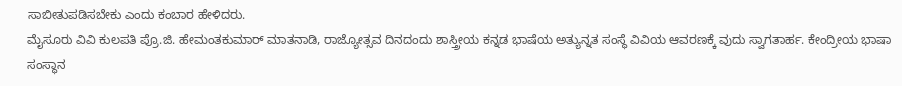ಸಾಬೀತುಪಡಿಸಬೇಕು ಎಂದು ಕಂಬಾರ ಹೇಳಿದರು.
ಮೈಸೂರು ವಿವಿ ಕುಲಪತಿ ಪ್ರೊ.ಜಿ. ಹೇಮಂತಕುಮಾರ್ ಮಾತನಾಡಿ, ರಾಜ್ಯೋತ್ಸವ ದಿನದಂದು ಶಾಸ್ತ್ರೀಯ ಕನ್ನಡ ಭಾಷೆಯ ಅತ್ಯುನ್ನತ ಸಂಸ್ಥೆ ವಿವಿಯ ಆವರಣಕ್ಕೆ ವುದು ಸ್ವಾಗತಾರ್ಹ. ಕೇಂದ್ರೀಯ ಭಾಷಾ ಸಂಸ್ಥಾನ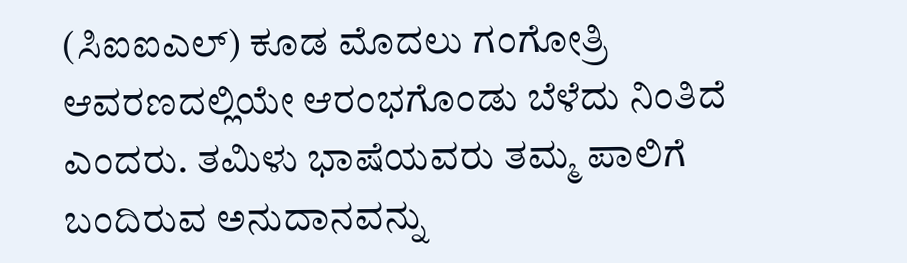(ಸಿಐಐಎಲ್) ಕೂಡ ಮೊದಲು ಗಂಗೋತ್ರಿ ಆವರಣದಲ್ಲಿಯೇ ಆರಂಭಗೊಂಡು ಬೆಳೆದು ನಿಂತಿದೆ ಎಂದರು. ತಮಿಳು ಭಾಷೆಯವರು ತಮ್ಮ ಪಾಲಿಗೆ ಬಂದಿರುವ ಅನುದಾನವನ್ನು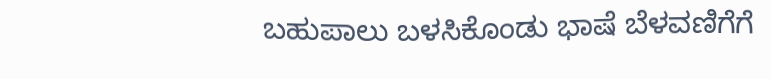ಬಹುಪಾಲು ಬಳಸಿಕೊಂಡು ಭಾಷೆ ಬೆಳವಣಿಗೆಗೆ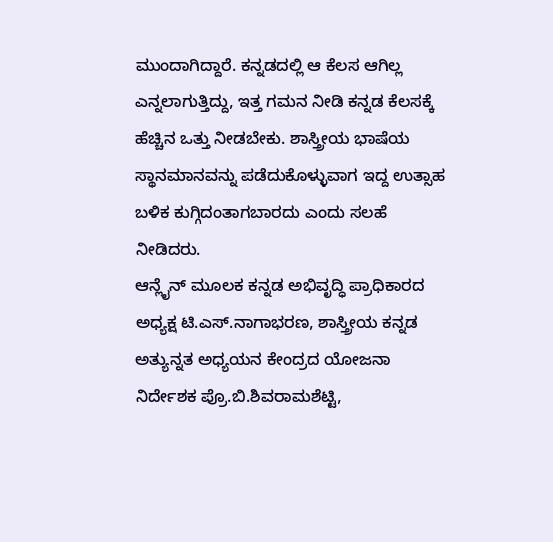ಮುಂದಾಗಿದ್ದಾರೆ. ಕನ್ನಡದಲ್ಲಿ ಆ ಕೆಲಸ ಆಗಿಲ್ಲ ಎನ್ನಲಾಗುತ್ತಿದ್ದು, ಇತ್ತ ಗಮನ ನೀಡಿ ಕನ್ನಡ ಕೆಲಸಕ್ಕೆ ಹೆಚ್ಚಿನ ಒತ್ತು ನೀಡಬೇಕು. ಶಾಸ್ತ್ರೀಯ ಭಾಷೆಯ ಸ್ಥಾನಮಾನವನ್ನು ಪಡೆದುಕೊಳ್ಳುವಾಗ ಇದ್ದ ಉತ್ಸಾಹ ಬಳಿಕ ಕುಗ್ಗಿದಂತಾಗಬಾರದು ಎಂದು ಸಲಹೆ ನೀಡಿದರು.
ಆನ್ಲೈನ್ ಮೂಲಕ ಕನ್ನಡ ಅಭಿವೃದ್ಧಿ ಪ್ರಾಧಿಕಾರದ ಅಧ್ಯಕ್ಷ ಟಿ.ಎಸ್.ನಾಗಾಭರಣ, ಶಾಸ್ತ್ರೀಯ ಕನ್ನಡ ಅತ್ಯುನ್ನತ ಅಧ್ಯಯನ ಕೇಂದ್ರದ ಯೋಜನಾ ನಿರ್ದೇಶಕ ಪ್ರೊ.ಬಿ.ಶಿವರಾಮಶೆಟ್ಟಿ,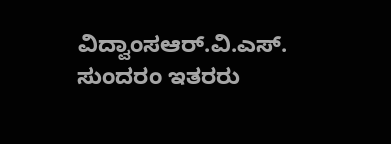ವಿದ್ವಾಂಸಆರ್.ವಿ.ಎಸ್. ಸುಂದರಂ ಇತರರು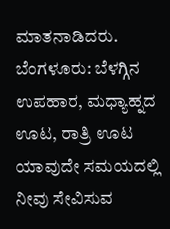ಮಾತನಾಡಿದರು.
ಬೆಂಗಳೂರು: ಬೆಳಗ್ಗಿನ ಉಪಹಾರ, ಮಧ್ಯಾಹ್ನದ ಊಟ, ರಾತ್ರಿ ಊಟ ಯಾವುದೇ ಸಮಯದಲ್ಲಿ ನೀವು ಸೇವಿಸುವ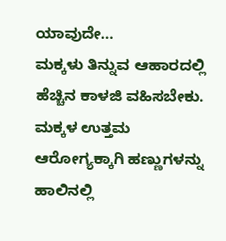ಯಾವುದೇ…
ಮಕ್ಕಳು ತಿನ್ನುವ ಆಹಾರದಲ್ಲಿ ಹೆಚ್ಚಿನ ಕಾಳಜಿ ವಹಿಸಬೇಕು. ಮಕ್ಕಳ ಉತ್ತಮ ಆರೋಗ್ಯಕ್ಕಾಗಿ ಹಣ್ಣುಗಳನ್ನು ಹಾಲಿನಲ್ಲಿ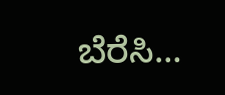ಬೆರೆಸಿ…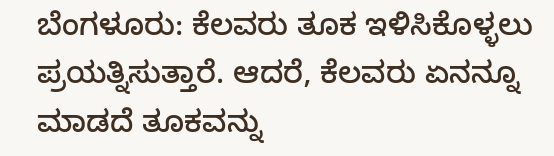ಬೆಂಗಳೂರು: ಕೆಲವರು ತೂಕ ಇಳಿಸಿಕೊಳ್ಳಲು ಪ್ರಯತ್ನಿಸುತ್ತಾರೆ. ಆದರೆ, ಕೆಲವರು ಏನನ್ನೂ ಮಾಡದೆ ತೂಕವನ್ನು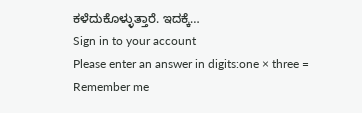ಕಳೆದುಕೊಳ್ಳುತ್ತಾರೆ. ಇದಕ್ಕೆ…
Sign in to your account
Please enter an answer in digits:one × three =
Remember me